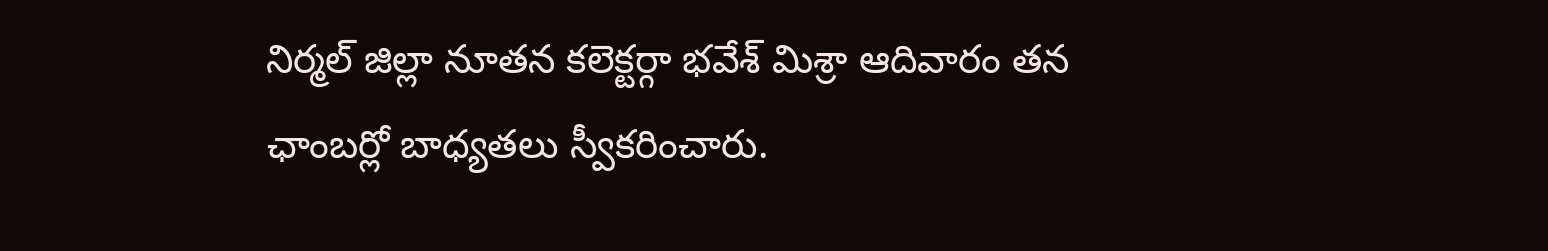నిర్మల్ జిల్లా నూతన కలెక్టర్గా భవేశ్ మిశ్రా ఆదివారం తన ఛాంబర్లో బాధ్యతలు స్వీకరించారు.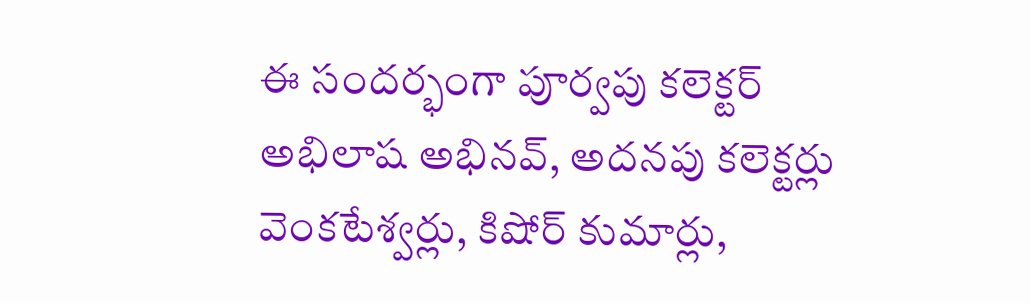ఈ సందర్భంగా పూర్వపు కలెక్టర్ అభిలాష అభినవ్, అదనపు కలెక్టర్లు వెంకటేశ్వర్లు, కిషోర్ కుమార్లు,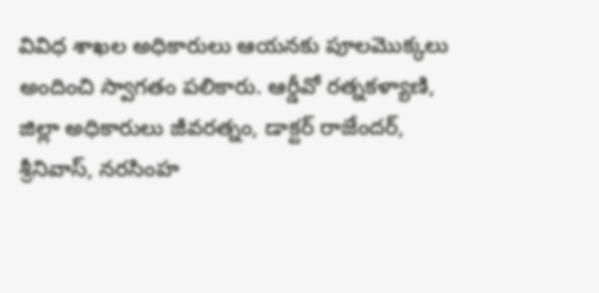వివిధ శాఖల అధికారులు ఆయనకు పూలమొక్కలు అందించి స్వాగతం పలికారు. ఆర్డీవో రత్నకళ్యాణి, జిల్లా అధికారులు జీవరత్నం, డాక్టర్ రాజేందర్, శ్రీనివాస్, నరసింహ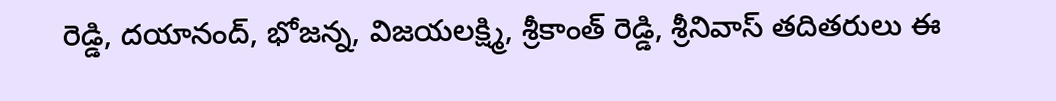రెడ్డి, దయానంద్, భోజన్న, విజయలక్ష్మి, శ్రీకాంత్ రెడ్డి, శ్రీనివాస్ తదితరులు ఈ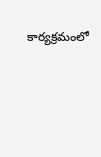కార్యక్రమంలో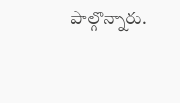పాల్గొన్నారు.